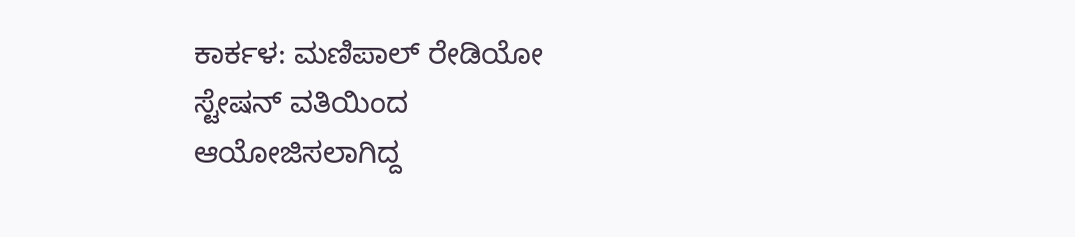ಕಾರ್ಕಳ: ಮಣಿಪಾಲ್ ರೇಡಿಯೋ ಸ್ಟೇಷನ್ ವತಿಯಿಂದ
ಆಯೋಜಿಸಲಾಗಿದ್ದ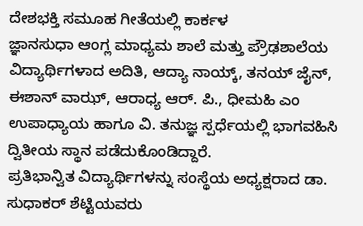ದೇಶಭಕ್ತಿ ಸಮೂಹ ಗೀತೆಯಲ್ಲಿ ಕಾರ್ಕಳ
ಜ್ಞಾನಸುಧಾ ಆಂಗ್ಲ ಮಾಧ್ಯಮ ಶಾಲೆ ಮತ್ತು ಪ್ರೌಢಶಾಲೆಯ
ವಿದ್ಯಾರ್ಥಿಗಳಾದ ಅದಿತಿ, ಆದ್ಯಾ ನಾಯ್ಕ್, ತನಯ್ ಜೈನ್, ಈಶಾನ್ ವಾಝ್, ಆರಾಧ್ಯ ಆರ್. ಪಿ., ಧೀಮಹಿ ಎಂ ಉಪಾಧ್ಯಾಯ ಹಾಗೂ ವಿ. ತನುಜ್ಞ ಸ್ಪರ್ಧೆಯಲ್ಲಿ ಭಾಗವಹಿಸಿ ದ್ವಿತೀಯ ಸ್ಥಾನ ಪಡೆದುಕೊಂಡಿದ್ದಾರೆ.
ಪ್ರತಿಭಾನ್ವಿತ ವಿದ್ಯಾರ್ಥಿಗಳನ್ನು ಸಂಸ್ಥೆಯ ಅಧ್ಯಕ್ಷರಾದ ಡಾ.
ಸುಧಾಕರ್ ಶೆಟ್ಟಿಯವರು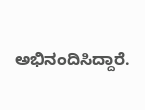ಅಭಿನಂದಿಸಿದ್ದಾರೆ.